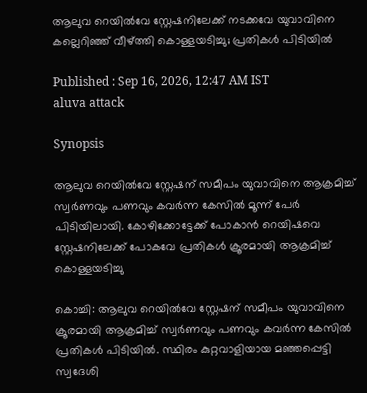ആലുവ റെയിൽവേ സ്റ്റേഷനിലേക്ക് നടക്കവേ യുവാവിനെ കല്ലെറിഞ്ഞ് വീഴ്ത്തി കൊള്ളയടിച്ചു; പ്രതികൾ പിടിയിൽ

Published : Sep 16, 2026, 12:47 AM IST
aluva attack

Synopsis

ആലുവ റെയിൽവേ സ്റ്റേഷന് സമീപം യുവാവിനെ ആക്രമിച്ച് സ്വർണവും പണവും കവർന്ന കേസിൽ മൂന്ന് പേർ പിടിയിലായി. കോഴിക്കോട്ടേക്ക് പോകാൻ റെയിഷവെ സ്റ്റേഷനിലേക്ക് പോകവേ പ്രതികൾ ക്രൂരമായി ആക്രമിച്ച് കൊള്ളയടിച്ചു

കൊച്ചി: ആലുവ റെയിൽവേ സ്റ്റേഷന് സമീപം യുവാവിനെ ക്രൂരമായി ആക്രമിച്ച് സ്വർണവും പണവും കവർന്ന കേസിൽ പ്രതികൾ പിടിയിൽ. സ്ഥിരം കുറ്റവാളിയായ മഞ്ഞപ്പെട്ടി സ്വദേശി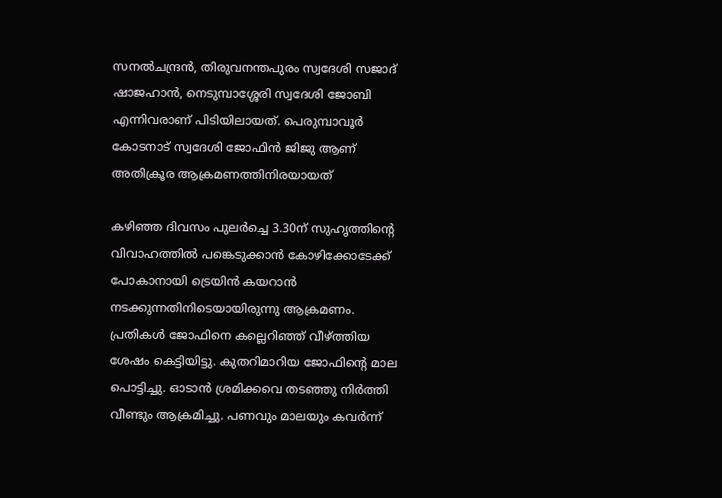സനൽചന്ദ്രൻ, തിരുവനന്തപുരം സ്വദേശി സജാദ് ഷാജഹാൻ, നെടുമ്പാശ്ശേരി സ്വദേശി ജോബി എന്നിവരാണ് പിടിയിലായത്. പെരുമ്പാവൂർ കോടനാട് സ്വദേശി ജോഫിൻ ജിജു ആണ് അതിക്രൂര ആക്രമണത്തിനിരയായത്

കഴിഞ്ഞ ദിവസം പുലർച്ചെ 3.30ന് സുഹൃത്തിന്റെ വിവാഹത്തിൽ പങ്കെടുക്കാൻ കോഴിക്കോടേക്ക് പോകാനായി ട്രെയിൻ കയറാൻ നടക്കുന്നതിനിടെയായിരുന്നു ആക്രമണം. പ്രതികൾ ജോഫിനെ കല്ലെറിഞ്ഞ് വീഴ്ത്തിയ ശേഷം കെട്ടിയിട്ടു. കുതറിമാറിയ ജോഫിന്‍റെ മാല പൊട്ടിച്ചു. ഓടാന്‍ ശ്രമിക്കവെ തടഞ്ഞു നിർത്തി വീണ്ടും ആക്രമിച്ചു. പണവും മാലയും കവര്‍ന്ന്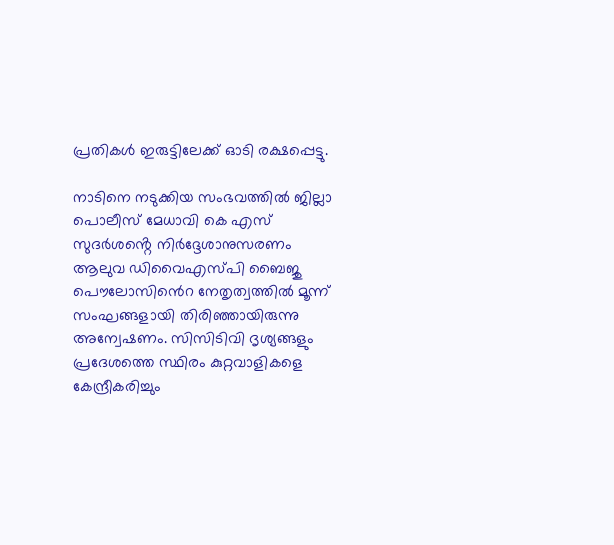പ്രതികള്‍ ഇരുട്ടിലേക്ക് ഓടി രക്ഷപ്പെട്ടു.

നാടിനെ നടുക്കിയ സംഭവത്തിൽ ജില്ലാ പൊലീസ് മേധാവി കെ എസ് സുദർശൻ്റെ നിർദ്ദേശാനുസരണം ആലുവ ഡിവൈഎസ്പി ബൈജു പൌലോസിൻെറ നേതൃത്വത്തിൽ മൂന്ന് സംഘങ്ങളായി തിരിഞ്ഞായിരുന്നു അന്വേഷണം. സിസിടിവി ദൃശ്യങ്ങളും പ്രദേശത്തെ സ്ഥിരം കുറ്റവാളികളെ കേന്ദ്രീകരിച്ചും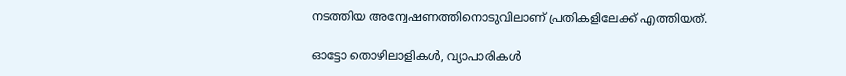നടത്തിയ അന്വേഷണത്തിനൊടുവിലാണ് പ്രതികളിലേക്ക് എത്തിയത്.

ഓട്ടോ തൊഴിലാളികൾ, വ്യാപാരികൾ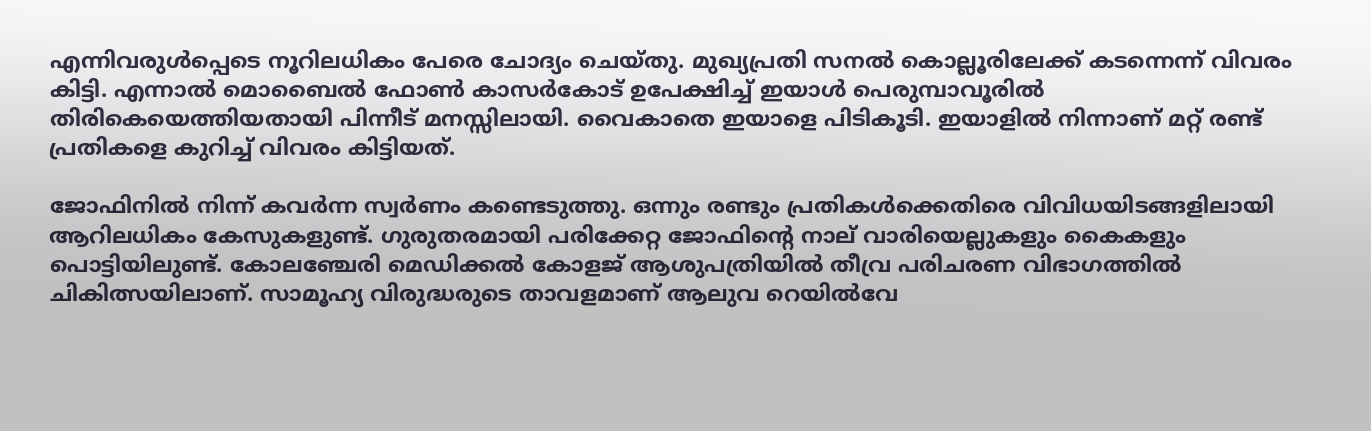എന്നിവരുൾപ്പെടെ നൂറിലധികം പേരെ ചോദ്യം ചെയ്തു. മുഖ്യപ്രതി സനൽ കൊല്ലൂരിലേക്ക് കടന്നെന്ന് വിവരം കിട്ടി. എന്നാൽ മൊബൈൽ ഫോൺ കാസർകോട് ഉപേക്ഷിച്ച് ഇയാൾ പെരുമ്പാവൂരിൽ തിരികെയെത്തിയതായി പിന്നീട് മനസ്സിലായി. വൈകാതെ ഇയാളെ പിടികൂടി. ഇയാളിൽ നിന്നാണ് മറ്റ് രണ്ട് പ്രതികളെ കുറിച്ച് വിവരം കിട്ടിയത്.

ജോഫിനിൽ നിന്ന് കവർന്ന സ്വർണം കണ്ടെടുത്തു. ഒന്നും രണ്ടും പ്രതികൾക്കെതിരെ വിവിധയിടങ്ങളിലായി ആറിലധികം കേസുകളുണ്ട്. ഗുരുതരമായി പരിക്കേറ്റ ജോഫിന്‍റെ നാല് വാരിയെല്ലുകളും കൈകളും പൊട്ടിയിലുണ്ട്. കോലഞ്ചേരി മെഡിക്കല്‍ കോളജ് ആശുപത്രിയിൽ തീവ്ര പരിചരണ വിഭാഗത്തിൽ ചികിത്സയിലാണ്. സാമൂഹ്യ വിരുദ്ധരുടെ താവളമാണ് ആലുവ റെയിൽവേ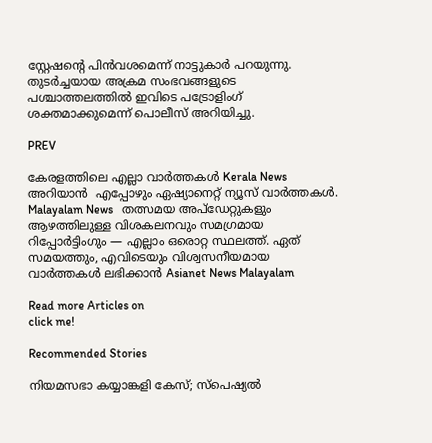സ്റ്റേഷന്റെ പിൻവശമെന്ന് നാട്ടുകാർ പറയുന്നു. തുടർച്ചയായ അക്രമ സംഭവങ്ങളുടെ പശ്ചാത്തലത്തിൽ ഇവിടെ പട്രോളിംഗ് ശക്തമാക്കുമെന്ന് പൊലീസ് അറിയിച്ചു.

PREV

കേരളത്തിലെ എല്ലാ വാർത്തകൾ Kerala News അറിയാൻ  എപ്പോഴും ഏഷ്യാനെറ്റ് ന്യൂസ് വാർത്തകൾ.  Malayalam News   തത്സമയ അപ്‌ഡേറ്റുകളും ആഴത്തിലുള്ള വിശകലനവും സമഗ്രമായ റിപ്പോർട്ടിംഗും — എല്ലാം ഒരൊറ്റ സ്ഥലത്ത്. ഏത് സമയത്തും, എവിടെയും വിശ്വസനീയമായ വാർത്തകൾ ലഭിക്കാൻ Asianet News Malayalam

Read more Articles on
click me!

Recommended Stories

നിയമസഭാ കയ്യാങ്കളി കേസ്; സ്പെഷ്യൽ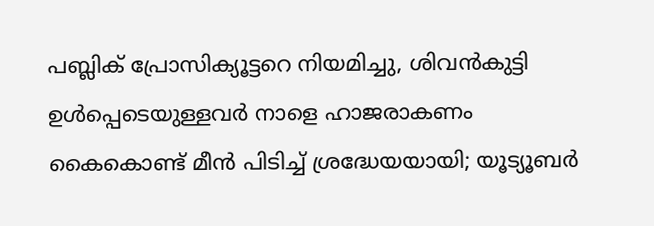പബ്ലിക് പ്രോസിക്യൂട്ടറെ നിയമിച്ചു, ശിവൻകുട്ടി ഉൾപ്പെടെയുള്ളവർ നാളെ ഹാജരാകണം
കൈകൊണ്ട് മീൻ പിടിച്ച് ശ്രദ്ധേയയായി; യൂട്യൂബർ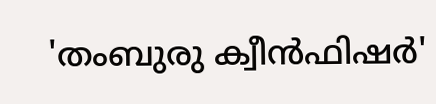'തംബുരു ക്വീൻഫിഷ‍ർ'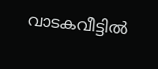വാടകവീട്ടിൽ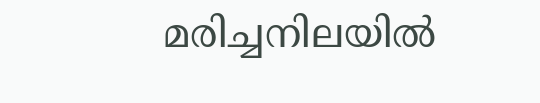മരിച്ചനിലയിൽ